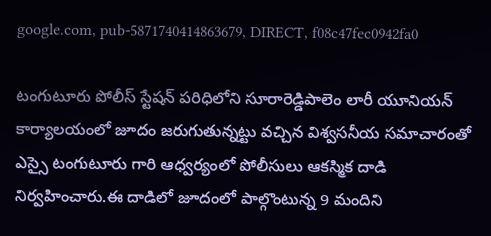google.com, pub-5871740414863679, DIRECT, f08c47fec0942fa0

టంగుటూరు పోలీస్ స్టేషన్ పరిధిలోని సూరారెడ్డిపాలెం లారీ యూనియన్ కార్యాలయంలో జూదం జరుగుతున్నట్టు వచ్చిన విశ్వసనీయ సమాచారంతో ఎస్సై టంగుటూరు గారి ఆధ్వర్యంలో పోలీసులు ఆకస్మిక దాడి నిర్వహించారు.ఈ దాడిలో జూదంలో పాల్గొంటున్న 9 మందిని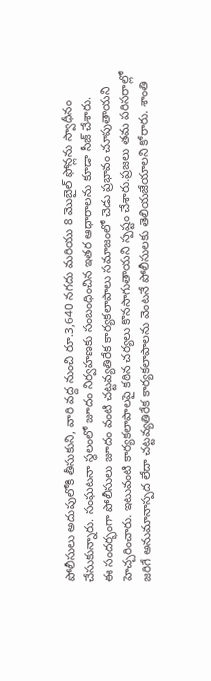పోలీసులు అదుపులోకి తీసుకుని, వారి వద్ద నుంచి రూ.3,640 నగదు మరియు 8 మొబైల్ ఫోన్లను స్వాధీనం చేసుకున్నారు. సంఘటనా స్థలంలో జూదం నిర్వహణకు సంబంధించిన ఇతర ఆధారాలను కూడా సీజ్ చేశారు.
ఈ సందర్భంగా పోలీసులు జూదం వంటి చట్టవ్యతిరేక కార్యకలాపాలు సమాజంలో చెడు ప్రభావం చూపుతాయని హెచ్చరించారు. ఇటువంటి కార్యకలాపాలపై కఠిన చర్యలు కొనసాగుతాయని స్పష్టం చేశారు.ప్రజలు తమ పరిసరాల్లో జరిగే అనుమానాస్పద లేదా చట్టవ్యతిరేక కార్యకలాపాలను వెంటనే పోలీసులకు తెలియజేయాలని కోరారు. శాంతి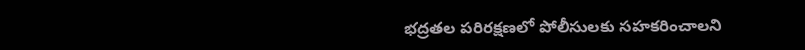భద్రతల పరిరక్షణలో పోలీసులకు సహకరించాలని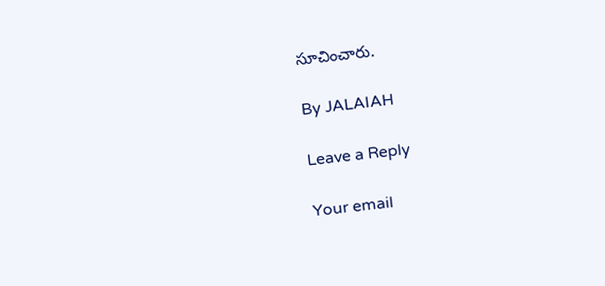సూచించారు.

By JALAIAH

Leave a Reply

Your email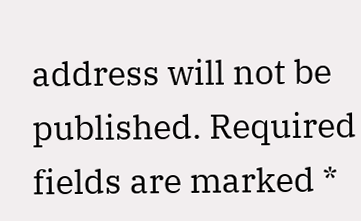address will not be published. Required fields are marked *